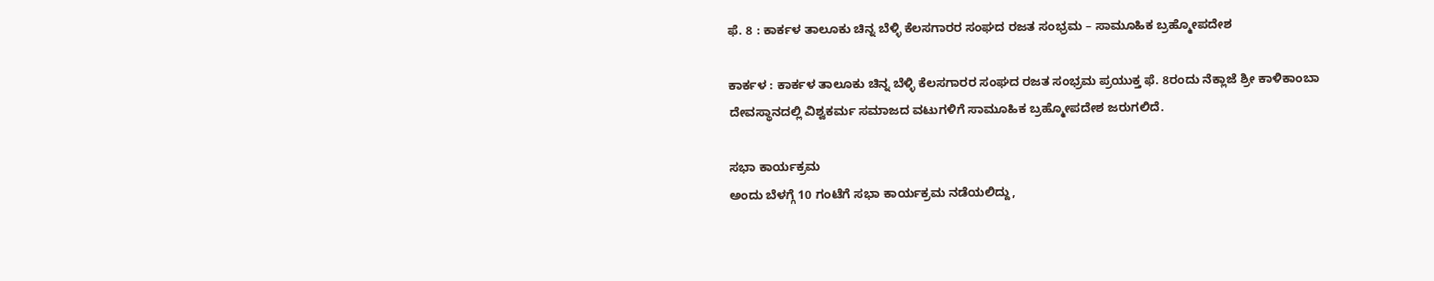ಫೆ. 8 : ಕಾರ್ಕಳ ತಾಲೂಕು ಚಿನ್ನ ಬೆಳ್ಳಿ ಕೆಲಸಗಾರರ ಸಂಘದ ರಜತ ಸಂಭ್ರಮ – ಸಾಮೂಹಿಕ ಬ್ರಹ್ಮೋಪದೇಶ

ಕಾರ್ಕಳ : ಕಾರ್ಕಳ ತಾಲೂಕು ಚಿನ್ನ ಬೆಳ್ಳಿ ಕೆಲಸಗಾರರ ಸಂಘದ ರಜತ ಸಂಭ್ರಮ ಪ್ರಯುಕ್ತ ಫೆ. 8ರಂದು ನೆಕ್ಲಾಜೆ ಶ್ರೀ ಕಾಳಿಕಾಂಬಾ ದೇವಸ್ಥಾನದಲ್ಲಿ ವಿಶ್ವಕರ್ಮ ಸಮಾಜದ ವಟುಗಳಿಗೆ ಸಾಮೂಹಿಕ ಬ್ರಹ್ಮೋಪದೇಶ ಜರುಗಲಿದೆ.

ಸಭಾ ಕಾರ್ಯಕ್ರಮ
ಅಂದು ಬೆಳಗ್ಗೆ 10 ಗಂಟೆಗೆ ಸಭಾ ಕಾರ್ಯಕ್ರಮ ನಡೆಯಲಿದ್ದು,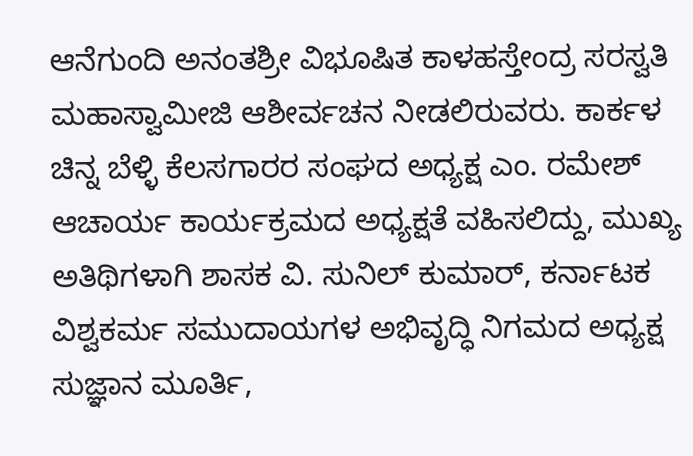ಆನೆಗುಂದಿ ಅನಂತಶ್ರೀ ವಿಭೂಷಿತ ಕಾಳಹಸ್ತೇಂದ್ರ ಸರಸ್ವತಿ ಮಹಾಸ್ವಾಮೀಜಿ ಆಶೀರ್ವಚನ ನೀಡಲಿರುವರು. ಕಾರ್ಕಳ ಚಿನ್ನ ಬೆಳ್ಳಿ ಕೆಲಸಗಾರರ ಸಂಘದ ಅಧ್ಯಕ್ಷ ಎಂ. ರಮೇಶ್‌ ಆಚಾರ್ಯ ಕಾರ್ಯಕ್ರಮದ ಅಧ್ಯಕ್ಷತೆ ವಹಿಸಲಿದ್ದು, ಮುಖ್ಯ ಅತಿಥಿಗಳಾಗಿ ಶಾಸಕ ವಿ. ಸುನಿಲ್ ಕುಮಾರ್, ಕರ್ನಾಟಕ ವಿಶ್ವಕರ್ಮ ಸಮುದಾಯಗಳ ಅಭಿವೃದ್ಧಿ ನಿಗಮದ ಅಧ್ಯಕ್ಷ ಸುಜ್ಞಾನ ಮೂರ್ತಿ,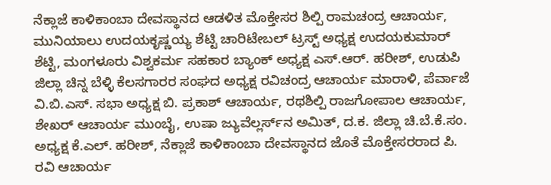ನೆಕ್ಲಾಜೆ ಕಾಳಿಕಾಂಬಾ ದೇವಸ್ಥಾನದ ಆಡಳಿತ ಮೊಕ್ತೇಸರ ಶಿಲ್ಪಿ ರಾಮಚಂದ್ರ ಆಚಾರ್ಯ, ಮುನಿಯಾಲು ಉದಯಕೃಷ್ಣಯ್ಯ ಶೆಟ್ಟಿ ಚಾರಿಟೇಬಲ್‌ ಟ್ರಸ್ಟ್‌ ಅಧ್ಯಕ್ಷ ಉದಯಕುಮಾರ್‌ ಶೆಟ್ಟಿ, ಮಂಗಳೂರು ವಿಶ್ವಕರ್ಮ ಸಹಕಾರ ಬ್ಯಾಂಕ್‌ ಅಧ್ಯಕ್ಷ ಎಸ್‌.ಆರ್. ಹರೀಶ್‌, ಉಡುಪಿ ಜಿಲ್ಲಾ ಚಿನ್ನ ಬೆಳ್ಳಿ ಕೆಲಸಗಾರರ ಸಂಘದ ಅಧ್ಯಕ್ಷ ರವಿಚಂದ್ರ ಆಚಾರ್ಯ ಮಾರಾಳಿ, ಪೆರ್ವಾಜೆ ವಿ.ಬಿ.ಎಸ್. ಸಭಾ ಅಧ್ಯಕ್ಷ ಬಿ. ಪ್ರಕಾಶ್‌ ಆಚಾರ್ಯ, ರಥಶಿಲ್ಪಿ ರಾಜಗೋಪಾಲ ಆಚಾರ್ಯ, ಶೇಖರ್‌ ಆಚಾರ್ಯ ಮುಂಬೈ, ಉಷಾ ಜ್ಯುವೆಲ್ಲರ್ಸ್‌ನ ಅಮಿತ್‌, ದ.ಕ. ಜಿಲ್ಲಾ ಚಿ.ಬೆ.ಕೆ.ಸಂ. ಅಧ್ಯಕ್ಷ ಕೆ.ಎಲ್. ಹರೀಶ್‌, ನೆಕ್ಲಾಜೆ ಕಾಳಿಕಾಂಬಾ ದೇವಸ್ಥಾನದ ಜೊತೆ ಮೊಕ್ತೇಸರರಾದ ಪಿ. ರವಿ ಆಚಾರ್ಯ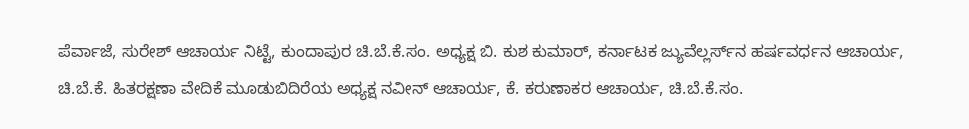ಪೆರ್ವಾಜೆ, ಸುರೇಶ್‌ ಆಚಾರ್ಯ ನಿಟ್ಟೆ, ಕುಂದಾಪುರ ಚಿ.ಬೆ.ಕೆ.ಸಂ. ಅಧ್ಯಕ್ಷ ಬಿ. ಕುಶ ಕುಮಾರ್‌, ಕರ್ನಾಟಕ ಜ್ಯುವೆಲ್ಲರ್ಸ್‌ನ ಹರ್ಷವರ್ಧನ ಆಚಾರ್ಯ, ಚಿ.ಬೆ.ಕೆ. ಹಿತರಕ್ಷಣಾ ವೇದಿಕೆ ಮೂಡುಬಿದಿರೆಯ ಅಧ್ಯಕ್ಷ ನವೀನ್‌ ಆಚಾರ್ಯ, ಕೆ. ಕರುಣಾಕರ ಆಚಾರ್ಯ, ಚಿ.ಬೆ.ಕೆ.ಸಂ.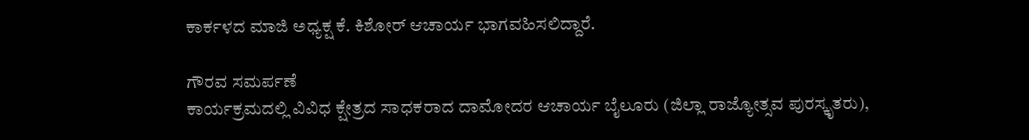ಕಾರ್ಕಳದ ಮಾಜಿ ಅಧ್ಯಕ್ಷ ಕೆ. ಕಿಶೋರ್‌ ಆಚಾರ್ಯ ಭಾಗವಹಿಸಲಿದ್ದಾರೆ.

ಗೌರವ ಸಮರ್ಪಣೆ
ಕಾರ್ಯಕ್ರಮದಲ್ಲಿ ವಿವಿಧ ಕ್ಷೇತ್ರದ ಸಾಧಕರಾದ ದಾಮೋದರ ಆಚಾರ್ಯ ಬೈಲೂರು (ಜಿಲ್ಲಾ ರಾಜ್ಯೋತ್ಸವ ಪುರಸ್ಕೃತರು),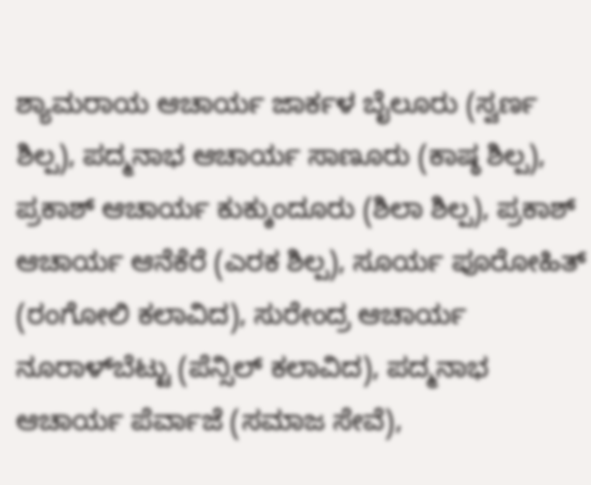ಶ್ಯಾಮರಾಯ ಆಚಾರ್ಯ ಜಾರ್ಕಳ ಬೈಲೂರು (ಸ್ವರ್ಣ ಶಿಲ್ಪ), ಪದ್ಮನಾಭ ಆಚಾರ್ಯ ಸಾಣೂರು (ಕಾಷ್ಠ ಶಿಲ್ಪ), ಪ್ರಕಾಶ್‌ ಆಚಾರ್ಯ ಕುಕ್ಕುಂದೂರು (ಶಿಲಾ ಶಿಲ್ಪ), ಪ್ರಕಾಶ್‌ ಆಚಾರ್ಯ ಆನೆಕೆರೆ (ಎರಕ ಶಿಲ್ಪ), ಸೂರ್ಯ ಪೂರೋಹಿತ್‌ (ರಂಗೋಲಿ ಕಲಾವಿದ), ಸುರೇಂದ್ರ ಆಚಾರ್ಯ ನೂರಾಳ್‌ಬೆಟ್ಟು (ಪೆನ್ಸಿಲ್‌ ಕಲಾವಿದ), ಪದ್ಮನಾಭ ಆಚಾರ್ಯ ಪೆರ್ವಾಜೆ (ಸಮಾಜ ಸೇವೆ),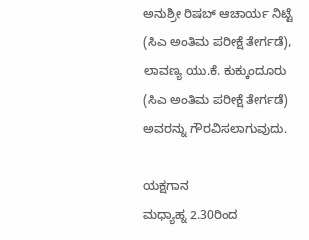ಅನುಶ್ರೀ ರಿಷಬ್‌ ಆಚಾರ್ಯ ನಿಟ್ಟೆ (ಸಿಎ ಅಂತಿಮ ಪರೀಕ್ಷೆ ತೇರ್ಗಡೆ), ಲಾವಣ್ಯ ಯು.ಕೆ. ಕುಕ್ಕುಂದೂರು (ಸಿಎ ಅಂತಿಮ ಪರೀಕ್ಷೆ ತೇರ್ಗಡೆ) ಅವರನ್ನು ಗೌರವಿಸಲಾಗುವುದು.

ಯಕ್ಷಗಾನ
ಮಧ್ಯಾಹ್ನ 2.30ರಿಂದ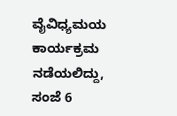ವೈವಿಧ್ಯಮಯ ಕಾರ್ಯಕ್ರಮ ನಡೆಯಲಿದ್ದು, ಸಂಜೆ 6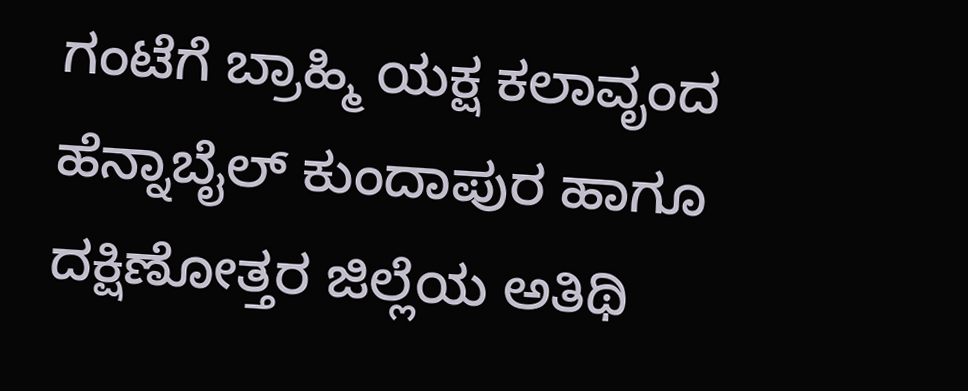ಗಂಟೆಗೆ ಬ್ರಾಹ್ಮಿ ಯಕ್ಷ ಕಲಾವೃಂದ ಹೆನ್ನಾಬೈಲ್‌ ಕುಂದಾಪುರ ಹಾಗೂ ದಕ್ಷಿಣೋತ್ತರ ಜಿಲ್ಲೆಯ ಅತಿಥಿ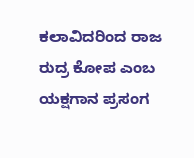ಕಲಾವಿದರಿಂದ ರಾಜ ರುದ್ರ ಕೋಪ ಎಂಬ ಯಕ್ಷಗಾನ ಪ್ರಸಂಗ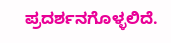ಪ್ರದರ್ಶನಗೊಳ್ಳಲಿದೆ.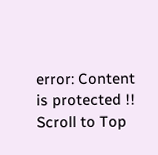error: Content is protected !!
Scroll to Top